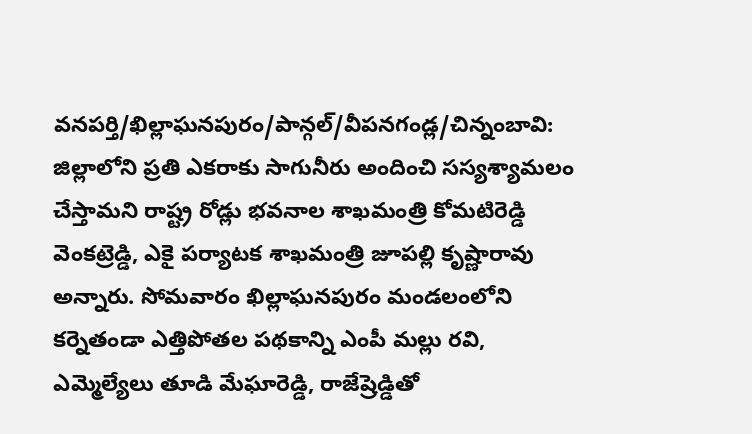వనపర్తి/ఖిల్లాఘనపురం/పాన్గల్/వీపనగండ్ల/చిన్నంబావి: జిల్లాలోని ప్రతి ఎకరాకు సాగునీరు అందించి సస్యశ్యామలం చేస్తామని రాష్ట్ర రోడ్లు భవనాల శాఖమంత్రి కోమటిరెడ్డి వెంకట్రెడ్డి, ఎకై పర్యాటక శాఖమంత్రి జూపల్లి కృష్ణారావు అన్నారు. సోమవారం ఖిల్లాఘనపురం మండలంలోని కర్నెతండా ఎత్తిపోతల పథకాన్ని ఎంపీ మల్లు రవి, ఎమ్మెల్యేలు తూడి మేఘారెడ్డి, రాజేష్రెడ్డితో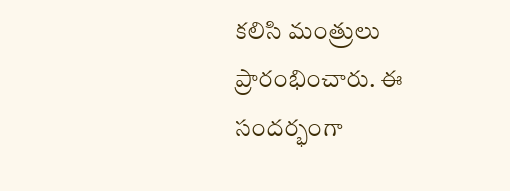కలిసి మంత్రులు ప్రారంభించారు. ఈ సందర్భంగా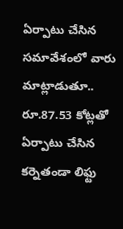ఏర్పాటు చేసిన సమావేశంలో వారు మాట్లాడుతూ.. రూ.87.53 కోట్లతో ఏర్పాటు చేసిన కర్నెతండా లిఫ్టు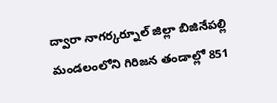ద్వారా నాగర్కర్నూల్ జిల్లా బిజినేపల్లి మండలంలోని గిరిజన తండాల్లో 851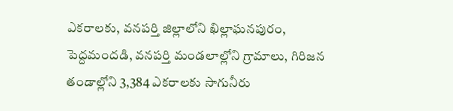ఎకరాలకు, వనపర్తి జిల్లాలోని ఖిల్లాఘనపురం, పెద్దమందడి, వనపర్తి మండలాల్లోని గ్రామాలు, గిరిజన తండాల్లోని 3,384 ఎకరాలకు సాగునీరు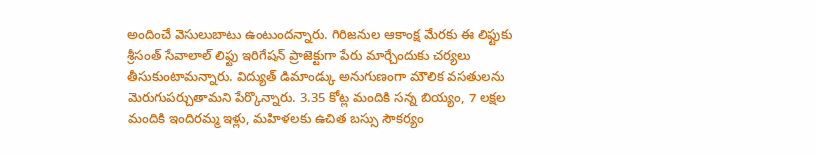అందించే వెసులుబాటు ఉంటుందన్నారు. గిరిజనుల ఆకాంక్ష మేరకు ఈ లిఫ్టుకు శ్రీసంత్ సేవాలాల్ లిఫ్టు ఇరిగేషన్ ప్రాజెక్టుగా పేరు మార్చేందుకు చర్యలు తీసుకుంటామన్నారు. విద్యుత్ డిమాండ్కు అనుగుణంగా మౌలిక వసతులను మెరుగుపర్చుతామని పేర్కొన్నారు. 3.35 కోట్ల మందికి సన్న బియ్యం, 7 లక్షల మందికి ఇందిరమ్మ ఇళ్లు, మహిళలకు ఉచిత బస్సు సౌకర్యం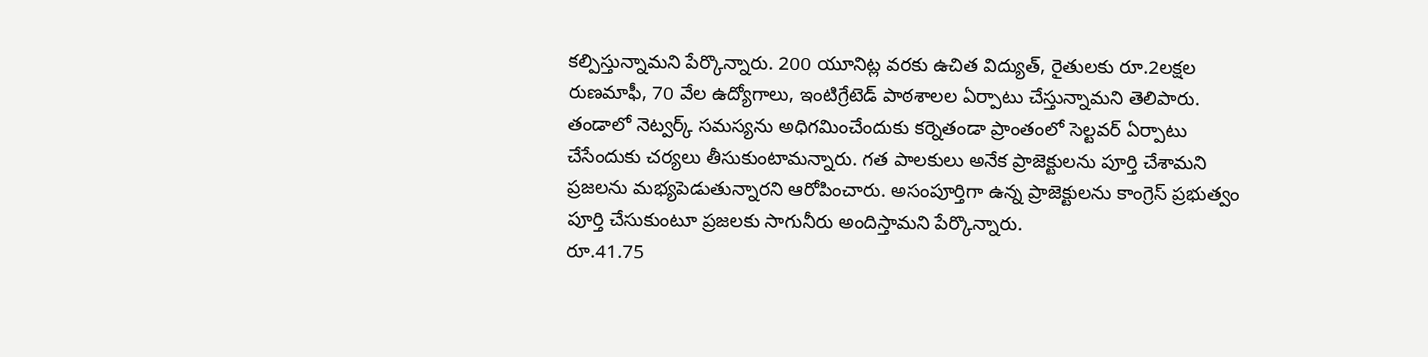కల్పిస్తున్నామని పేర్కొన్నారు. 200 యూనిట్ల వరకు ఉచిత విద్యుత్, రైతులకు రూ.2లక్షల రుణమాఫీ, 70 వేల ఉద్యోగాలు, ఇంటిగ్రేటెడ్ పాఠశాలల ఏర్పాటు చేస్తున్నామని తెలిపారు. తండాలో నెట్వర్క్ సమస్యను అధిగమించేందుకు కర్నెతండా ప్రాంతంలో సెల్టవర్ ఏర్పాటు చేసేందుకు చర్యలు తీసుకుంటామన్నారు. గత పాలకులు అనేక ప్రాజెక్టులను పూర్తి చేశామని ప్రజలను మభ్యపెడుతున్నారని ఆరోపించారు. అసంపూర్తిగా ఉన్న ప్రాజెక్టులను కాంగ్రెస్ ప్రభుత్వం పూర్తి చేసుకుంటూ ప్రజలకు సాగునీరు అందిస్తామని పేర్కొన్నారు.
రూ.41.75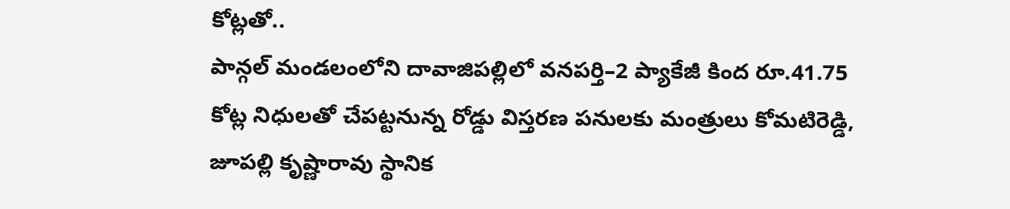కోట్లతో..
పాన్గల్ మండలంలోని దావాజిపల్లిలో వనపర్తి–2 ప్యాకేజీ కింద రూ.41.75 కోట్ల నిధులతో చేపట్టనున్న రోడ్డు విస్తరణ పనులకు మంత్రులు కోమటిరెడ్డి, జూపల్లి కృష్ణారావు స్థానిక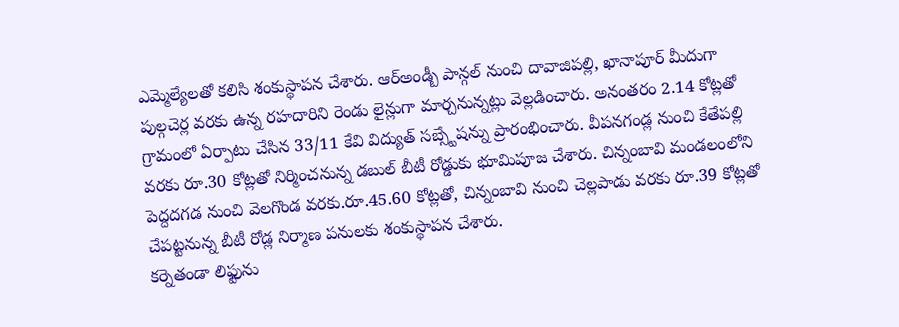ఎమ్మెల్యేలతో కలిసి శంకుస్థాపన చేశారు. ఆర్అండ్బీ పాన్గల్ నుంచి దావాజిపల్లి, ఖానాపూర్ మీదుగా పుల్గచెర్ల వరకు ఉన్న రహదారిని రెండు లైన్లుగా మార్చనున్నట్లు వెల్లడించారు. అనంతరం 2.14 కోట్లతో గ్రామంలో ఏర్పాటు చేసిన 33/11 కేవి విద్యుత్ సబ్స్టేషన్ను ప్రారంభించారు. వీపనగండ్ల నుంచి కేతేపల్లి వరకు రూ.30 కోట్లతో నిర్మించనున్న డబుల్ బీటీ రోడ్డుకు భూమిపూజ చేశారు. చిన్నంబావి మండలంలోని పెద్దదగడ నుంచి వెలగొండ వరకు.రూ.45.60 కోట్లతో, చిన్నంబావి నుంచి చెల్లపాడు వరకు రూ.39 కోట్లతో చేపట్టనున్న బీటీ రోడ్ల నిర్మాణ పనులకు శంకుస్థాపన చేశారు.
కర్నెతండా లిఫ్టును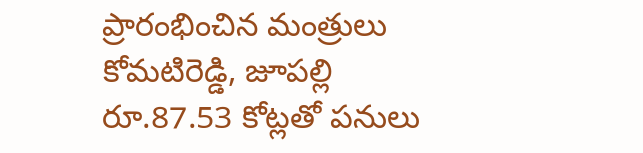ప్రారంభించిన మంత్రులు కోమటిరెడ్డి, జూపల్లి
రూ.87.53 కోట్లతో పనులు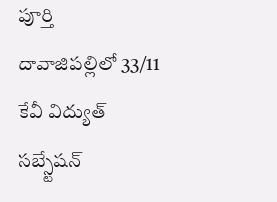పూర్తి
దావాజిపల్లిలో 33/11 కేవీ విద్యుత్ సబ్స్టేషన్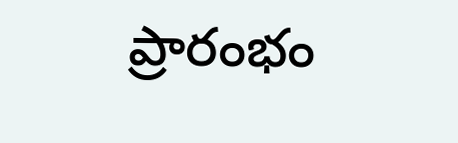ప్రారంభం